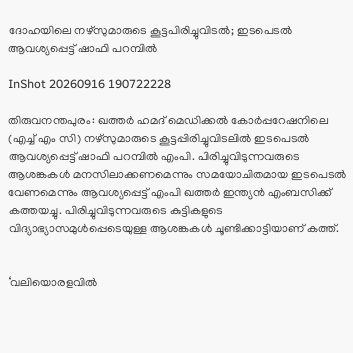ദോഹയിലെ നഴ്സുമാരുടെ കൂട്ടപിരിച്ചുവിടൽ; ഇടപെടൽ ആവശ്യപ്പെട്ട് ഷാഫി പറമ്പിൽ

InShot 20260916 190722228

തിരുവനന്തപുരം: ഖത്തർ ഹമദ് മെഡിക്കല്‍ കോര്‍പ്പറേഷനിലെ (എച്ച് എം സി) നഴ്‌സുമാരുടെ കൂട്ടപ്പിരിച്ചുവിടലില്‍ ഇടപെടൽ ആവശ്യപ്പെട്ട് ഷാഫി പറമ്പില്‍ എംപി. പിരിച്ചുവിടുന്നവരുടെ ആശങ്കകള്‍ മനസിലാക്കണമെന്നും സമയോചിതമായ ഇടപെടല്‍ വേണമെന്നും ആവശ്യപ്പെട്ട് എംപി ഖത്തർ ഇന്ത്യന്‍ എംബസിക്ക് കത്തയച്ചു. പിരിച്ചുവിടുന്നവരുടെ കുട്ടികളുടെ വിദ്യാഭ്യാസമുള്‍പ്പെടെയുള്ള ആശങ്കകൾ ചൂണ്ടിക്കാട്ടിയാണ് കത്ത്.


‘വലിയൊരളവില്‍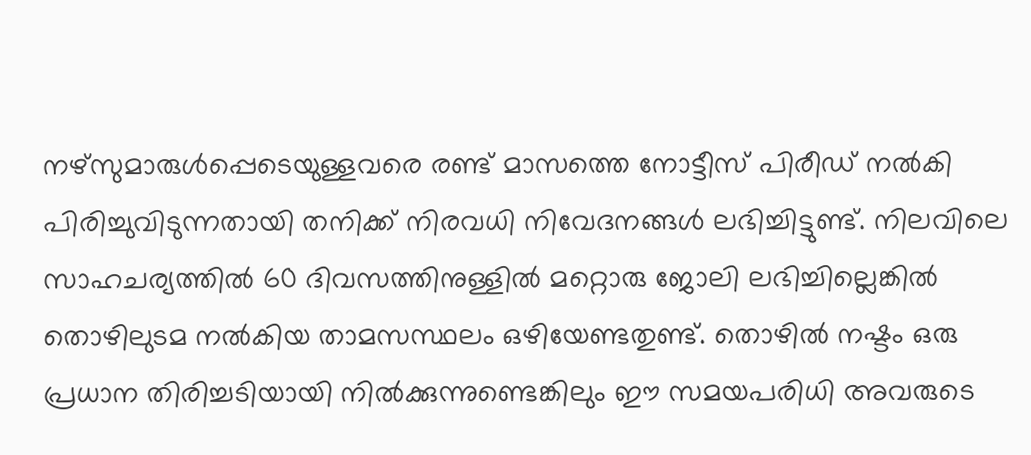നഴ്‌സുമാരുള്‍പ്പെടെയുള്ളവരെ രണ്ട് മാസത്തെ നോട്ടീസ് പിരീഡ് നല്‍കി പിരിച്ചുവിടുന്നതായി തനിക്ക് നിരവധി നിവേദനങ്ങള്‍ ലഭിച്ചിട്ടുണ്ട്. നിലവിലെ സാഹചര്യത്തില്‍ 60 ദിവസത്തിനുള്ളില്‍ മറ്റൊരു ജോലി ലഭിച്ചില്ലെങ്കില്‍ തൊഴിലുടമ നല്‍കിയ താമസസ്ഥലം ഒഴിയേണ്ടതുണ്ട്. തൊഴില്‍ നഷ്ടം ഒരു പ്രധാന തിരിച്ചടിയായി നില്‍ക്കുന്നുണ്ടെങ്കിലും ഈ സമയപരിധി അവരുടെ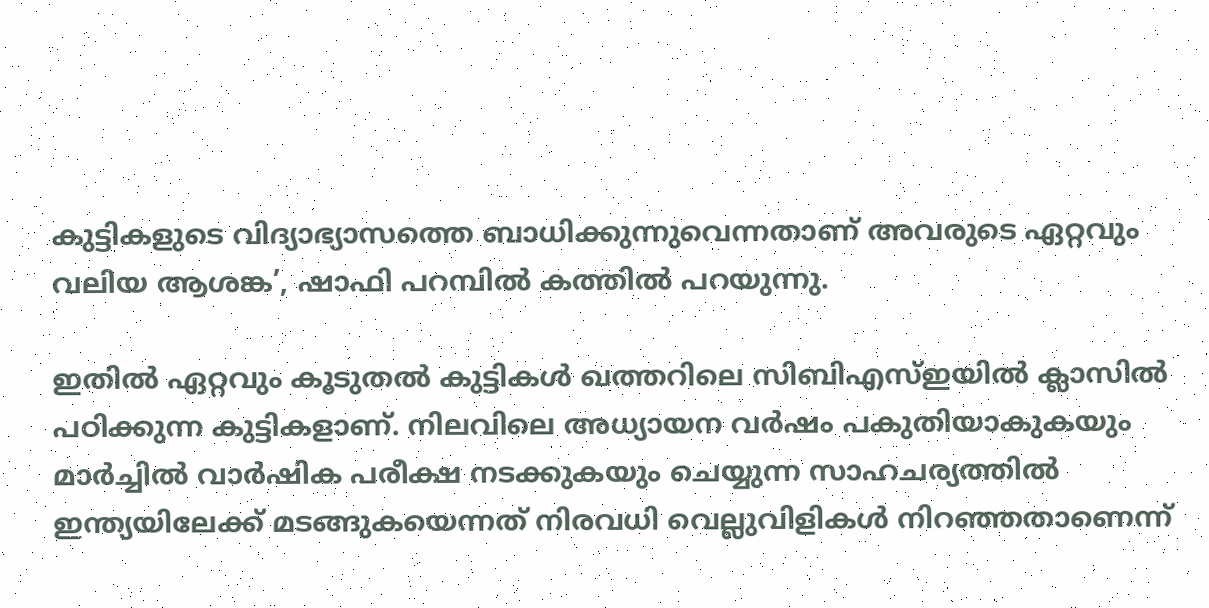കുട്ടികളുടെ വിദ്യാഭ്യാസത്തെ ബാധിക്കുന്നുവെന്നതാണ് അവരുടെ ഏറ്റവും വലിയ ആശങ്ക’, ഷാഫി പറമ്പില്‍ കത്തില്‍ പറയുന്നു.

ഇതില്‍ ഏറ്റവും കൂടുതല്‍ കുട്ടികള്‍ ഖത്തറിലെ സിബിഎസ്ഇയില്‍ ക്ലാസില്‍ പഠിക്കുന്ന കുട്ടികളാണ്. നിലവിലെ അധ്യായന വര്‍ഷം പകുതിയാകുകയും മാര്‍ച്ചില്‍ വാര്‍ഷിക പരീക്ഷ നടക്കുകയും ചെയ്യുന്ന സാഹചര്യത്തില്‍ ഇന്ത്യയിലേക്ക് മടങ്ങുകയെന്നത് നിരവധി വെല്ലുവിളികള്‍ നിറഞ്ഞതാണെന്ന്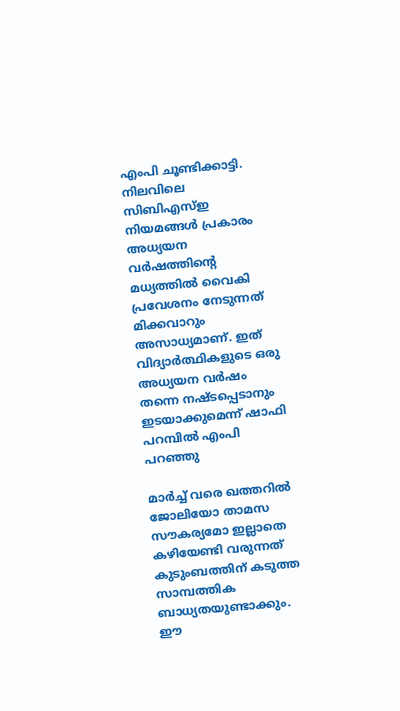എംപി ചൂണ്ടിക്കാട്ടി. നിലവിലെ സിബിഎസ്ഇ നിയമങ്ങള്‍ പ്രകാരം അധ്യയന വര്‍ഷത്തിന്റെ മധ്യത്തില്‍ വൈകി പ്രവേശനം നേടുന്നത് മിക്കവാറും അസാധ്യമാണ്. ഇത് വിദ്യാര്‍ത്ഥികളുടെ ഒരു അധ്യയന വര്‍ഷം തന്നെ നഷ്ടപ്പെടാനും ഇടയാക്കുമെന്ന് ഷാഫി പറമ്പില്‍ എംപി പറഞ്ഞു

മാര്‍ച്ച് വരെ ഖത്തറില്‍ ജോലിയോ താമസ സൗകര്യമോ ഇല്ലാതെ കഴിയേണ്ടി വരുന്നത് കുടുംബത്തിന് കടുത്ത സാമ്പത്തിക ബാധ്യതയുണ്ടാക്കും. ഈ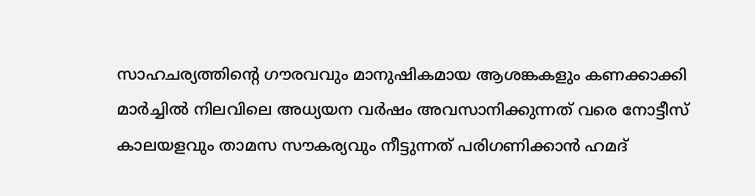സാഹചര്യത്തിന്റെ ഗൗരവവും മാനുഷികമായ ആശങ്കകളും കണക്കാക്കി മാര്‍ച്ചില്‍ നിലവിലെ അധ്യയന വര്‍ഷം അവസാനിക്കുന്നത് വരെ നോട്ടീസ് കാലയളവും താമസ സൗകര്യവും നീട്ടുന്നത് പരിഗണിക്കാന്‍ ഹമദ്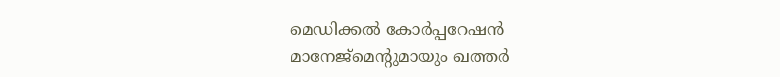മെഡിക്കല്‍ കോര്‍പ്പറേഷന്‍ മാനേജ്‌മെന്റുമായും ഖത്തര്‍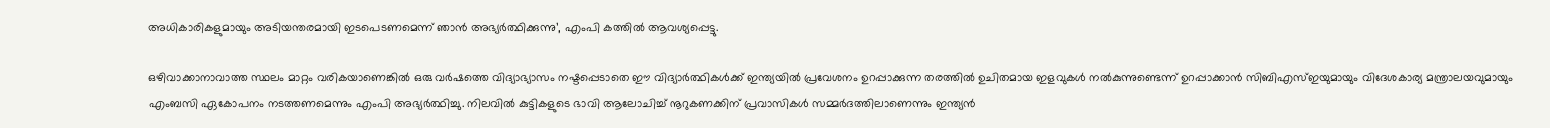അധികാരികളുമായും അടിയന്തരമായി ഇടപെടണമെന്ന് ഞാന്‍ അഭ്യര്‍ത്ഥിക്കുന്നു’, എംപി കത്തില്‍ ആവശ്യപ്പെട്ടു.

ഒഴിവാക്കാനാവാത്ത സ്ഥലം മാറ്റം വരികയാണെങ്കില്‍ ഒരു വര്‍ഷത്തെ വിദ്യാഭ്യാസം നഷ്ടപ്പെടാതെ ഈ വിദ്യാര്‍ത്ഥികള്‍ക്ക് ഇന്ത്യയില്‍ പ്രവേശനം ഉറപ്പാക്കുന്ന തരത്തില്‍ ഉചിതമായ ഇളവുകള്‍ നല്‍കുന്നുണ്ടെന്ന് ഉറപ്പാക്കാന്‍ സിബിഎസ്ഇയുമായും വിദേശകാര്യ മന്ത്രാലയവുമായും എംബസി ഏകോപനം നടത്തണമെന്നും എംപി അഭ്യര്‍ത്ഥിച്ചു. നിലവില്‍ കുട്ടികളുടെ ഭാവി ആലോചിച്ച് നൂറുകണക്കിന് പ്രവാസികള്‍ സമ്മര്‍ദത്തിലാണെന്നും ഇന്ത്യന്‍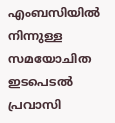എംബസിയില്‍ നിന്നുള്ള സമയോചിത ഇടപെടല്‍ പ്രവാസി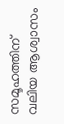സമൂഹത്തിന് വലിയ ആശ്വാസം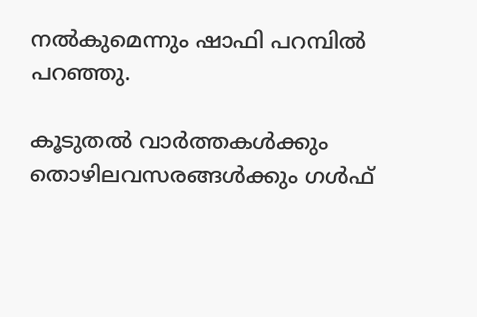നല്‍കുമെന്നും ഷാഫി പറമ്പില്‍ പറഞ്ഞു.

കൂടുതൽ വാർത്തകൾക്കും തൊഴിലവസരങ്ങൾക്കും ഗൾഫ്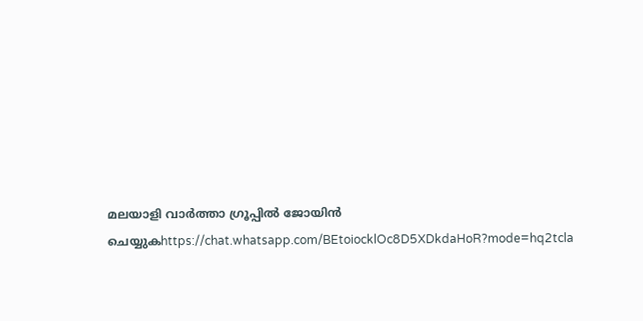മലയാളി വാർത്താ ഗ്രൂപ്പിൽ ജോയിൻ ചെയ്യുകhttps://chat.whatsapp.com/BEtoiocklOc8D5XDkdaHoR?mode=hq2tcla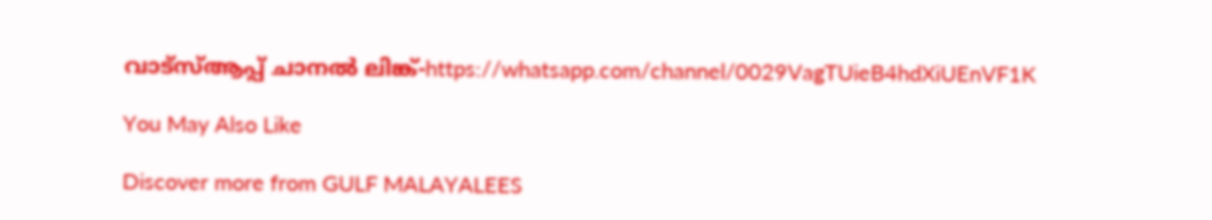വാട്സ്ആപ്പ് ചാനൽ ലിങ്ക്-https://whatsapp.com/channel/0029VagTUieB4hdXiUEnVF1K

You May Also Like

Discover more from GULF MALAYALEES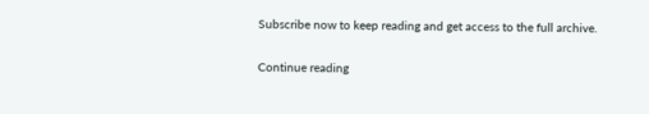Subscribe now to keep reading and get access to the full archive.

Continue reading